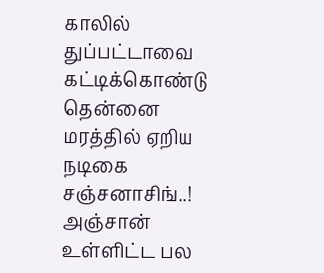காலில் துப்பட்டாவை கட்டிக்கொண்டு தென்னை மரத்தில் ஏறிய நடிகை சஞ்சனாசிங்..!
அஞ்சான் உள்ளிட்ட பல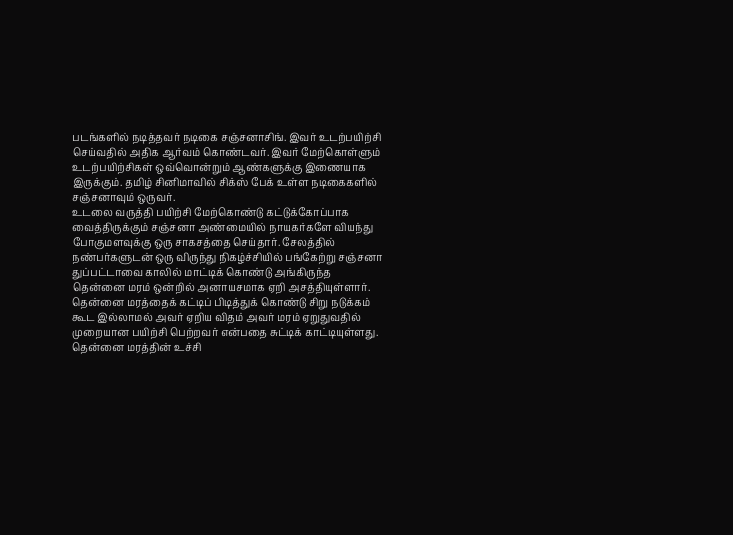படங்களில் நடித்தவர் நடிகை சஞ்சனாசிங். இவர் உடற்பயிற்சி செய்வதில் அதிக ஆர்வம் கொண்டவர். இவர் மேற்கொள்ளும் உடற்பயிற்சிகள் ஒவ்வொன்றும் ஆண்களுக்கு இணையாக இருக்கும். தமிழ் சினிமாவில் சிக்ஸ் பேக் உள்ள நடிகைகளில் சஞ்சனாவும் ஒருவர்.
உடலை வருத்தி பயிற்சி மேற்கொண்டு கட்டுக்கோப்பாக வைத்திருக்கும் சஞ்சனா அண்மையில் நாயகர்களே வியந்து போகுமளவுக்கு ஒரு சாகசத்தை செய்தார். சேலத்தில் நண்பர்களுடன் ஒரு விருந்து நிகழ்ச்சியில் பங்கேற்று சஞ்சனா துப்பட்டாவை காலில் மாட்டிக் கொண்டு அங்கிருந்த தென்னை மரம் ஒன்றில் அனாயசமாக ஏறி அசத்தியுள்ளார்.
தென்னை மரத்தைக் கட்டிப் பிடித்துக் கொண்டு சிறு நடுக்கம் கூட இல்லாமல் அவர் ஏறிய விதம் அவர் மரம் ஏறுதுவதில் முறையான பயிற்சி பெற்றவர் என்பதை சுட்டிக் காட்டியுள்ளது.
தென்னை மரத்தின் உச்சி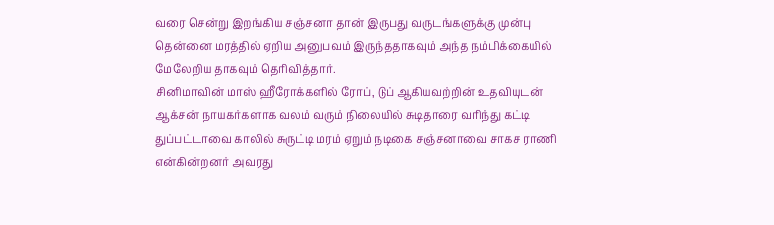வரை சென்று இறங்கிய சஞ்சனா தான் இருபது வருடங்களுக்கு முன்பு தென்னை மரத்தில் ஏறிய அனுபவம் இருந்ததாகவும் அந்த நம்பிக்கையில் மேலேறிய தாகவும் தெரிவித்தார்.
சினிமாவின் மாஸ் ஹீரோக்களில் ரோப், டுப் ஆகியவற்றின் உதவியுடன் ஆக்சன் நாயகர்களாக வலம் வரும் நிலையில் சுடிதாரை வரிந்து கட்டி துப்பட்டாவை காலில் சுருட்டி மரம் ஏறும் நடிகை சஞ்சனாவை சாகச ராணி என்கின்றனர் அவரது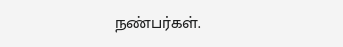நண்பர்கள்.